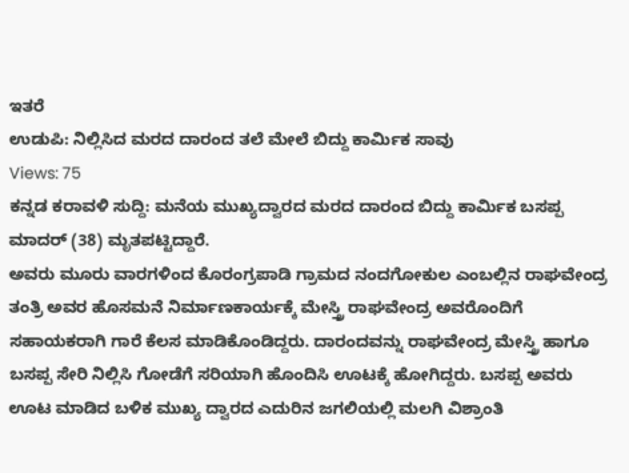ಇತರೆ
ಉಡುಪಿ: ನಿಲ್ಲಿಸಿದ ಮರದ ದಾರಂದ ತಲೆ ಮೇಲೆ ಬಿದ್ದು ಕಾರ್ಮಿಕ ಸಾವು
Views: 75
ಕನ್ನಡ ಕರಾವಳಿ ಸುದ್ದಿ: ಮನೆಯ ಮುಖ್ಯದ್ವಾರದ ಮರದ ದಾರಂದ ಬಿದ್ದು ಕಾರ್ಮಿಕ ಬಸಪ್ಪ ಮಾದರ್ (38) ಮೃತಪಟ್ಟಿದ್ದಾರೆ.
ಅವರು ಮೂರು ವಾರಗಳಿಂದ ಕೊರಂಗ್ರಪಾಡಿ ಗ್ರಾಮದ ನಂದಗೋಕುಲ ಎಂಬಲ್ಲಿನ ರಾಘವೇಂದ್ರ ತಂತ್ರಿ ಅವರ ಹೊಸಮನೆ ನಿರ್ಮಾಣಕಾರ್ಯಕ್ಕೆ ಮೇಸ್ತ್ರಿ ರಾಘವೇಂದ್ರ ಅವರೊಂದಿಗೆ ಸಹಾಯಕರಾಗಿ ಗಾರೆ ಕೆಲಸ ಮಾಡಿಕೊಂಡಿದ್ದರು. ದಾರಂದವನ್ನು ರಾಘವೇಂದ್ರ ಮೇಸ್ತ್ರಿ ಹಾಗೂ ಬಸಪ್ಪ ಸೇರಿ ನಿಲ್ಲಿಸಿ ಗೋಡೆಗೆ ಸರಿಯಾಗಿ ಹೊಂದಿಸಿ ಊಟಕ್ಕೆ ಹೋಗಿದ್ದರು. ಬಸಪ್ಪ ಅವರು ಊಟ ಮಾಡಿದ ಬಳಿಕ ಮುಖ್ಯ ದ್ವಾರದ ಎದುರಿನ ಜಗಲಿಯಲ್ಲಿ ಮಲಗಿ ವಿಶ್ರಾಂತಿ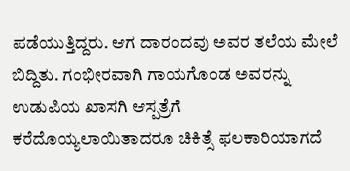ಪಡೆಯುತ್ತಿದ್ದರು. ಆಗ ದಾರಂದವು ಅವರ ತಲೆಯ ಮೇಲೆ ಬಿದ್ದಿತು. ಗಂಭೀರವಾಗಿ ಗಾಯಗೊಂಡ ಅವರನ್ನು ಉಡುಪಿಯ ಖಾಸಗಿ ಆಸ್ಪತ್ರೆಗೆ ಕರೆದೊಯ್ಯಲಾಯಿತಾದರೂ ಚಿಕಿತ್ಸೆ ಫಲಕಾರಿಯಾಗದೆ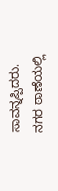ಸಾವನ್ನಪ್ಪಿದರು. ನಗರ ಠಾಣೆಯಲ್ಲಿ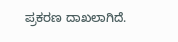ಪ್ರಕರಣ ದಾಖಲಾಗಿದೆ.